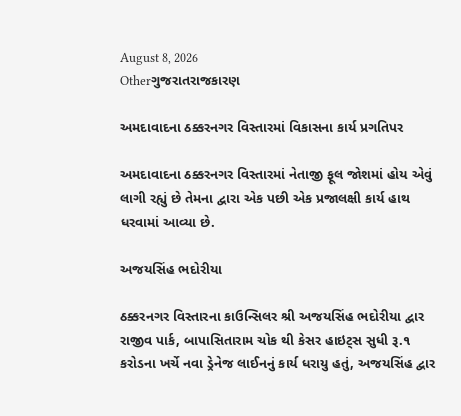August 8, 2026
Otherગુજરાતરાજકારણ

અમદાવાદના ઠક્કરનગર વિસ્તારમાં વિકાસના કાર્ય પ્રગતિપર

અમદાવાદના ઠક્કરનગર વિસ્તારમાં નેતાજી ફૂલ જોશમાં હોય એવું લાગી રહ્યું છે તેમના દ્વારા એક પછી એક પ્રજાલક્ષી કાર્ય હાથ ધરવામાં આવ્યા છે.

અજયસિંહ ભદોરીયા

ઠક્કરનગર વિસ્તારના કાઉન્સિલર શ્રી અજયસિંહ ભદોરીયા દ્વાર રાજીવ પાર્ક, બાપાસિતારામ ચોક થી કેસર હાઇટ્સ સુધી રૂ.૧ કરોડના ખર્ચે નવા ડ્રેનેજ લાઈનનું કાર્ય ધરાયુ હતું, અજયસિંહ દ્વાર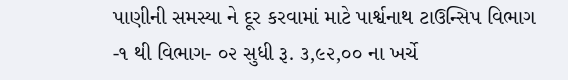પાણીની સમસ્યા ને દૂર કરવામાં માટે પાર્શ્વનાથ ટાઉન્સિપ વિભાગ -૧ થી વિભાગ- ૦૨ સુધી રૂ. ૩,૯૨,૦૦ ના ખર્ચે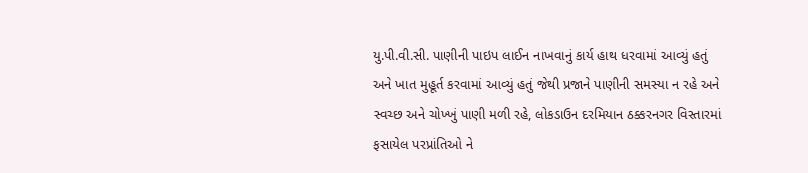યુ.પી.વી.સી. પાણીની પાઇપ લાઈન નાખવાનું કાર્ય હાથ ધરવામાં આવ્યું હતું અને ખાત મુહૂર્ત કરવામાં આવ્યું હતું જેથી પ્રજાને પાણીની સમસ્યા ન રહે અને સ્વચ્છ અને ચોખ્ખું પાણી મળી રહે, લોકડાઉન દરમિયાન ઠક્કરનગર વિસ્તારમાં ફસાયેલ પરપ્રાંતિઓ ને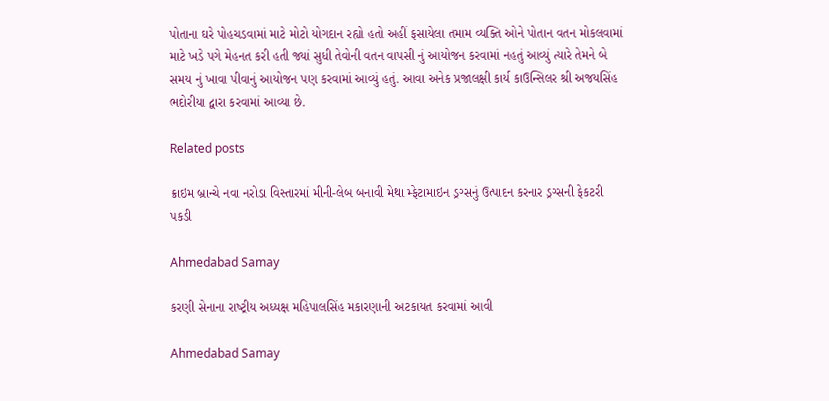પોતાના ઘરે પોહચડવામાં માટે મોટો યોગદાન રહ્યો હતો અહીં ફસાયેલા તમામ વ્યક્તિ ઓને પોતાન વતન મોકલવામાં માટે ખડે પગે મેહનત કરી હતી જ્યાં સુધી તેવોની વતન વાપસી નું આયોજન કરવામાં નહતું આવ્યું ત્યારે તેમને બે સમય નું ખાવા પીવાનું આયોજન પણ કરવામાં આવ્યું હતું. આવા અનેક પ્રજાલક્ષી કાર્ય કાઉન્સિલર શ્રી અજયસિંહ ભદોરીયા દ્વારા કરવામાં આવ્યા છે.

Related posts

ક્રાઇમ બ્રાન્ચે નવા નરોડા વિસ્તારમાં મીની-લેબ બનાવી મેથા મ્ફેટામાઇન ડ્રગ્સનું ઉત્પાદન કરનાર ડ્રગ્સની ફેકટરી પકડી

Ahmedabad Samay

કરણી સેનાના રાષ્‍ટ્રીય અધ્‍યક્ષ મહિપાલસિંહ મકારણાની અટકાયત કરવામાં આવી

Ahmedabad Samay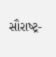સૌરાષ્‍ટ્ર-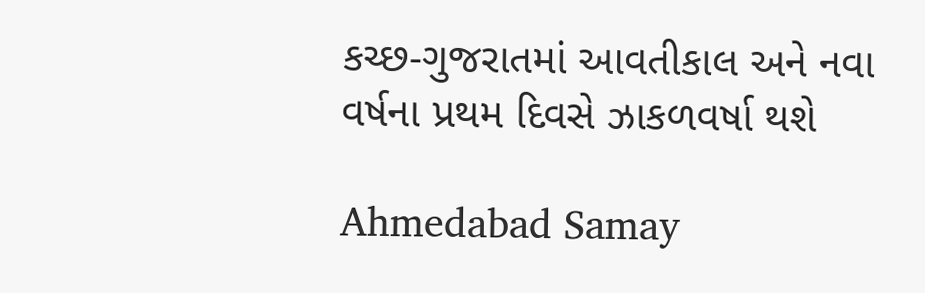કચ્‍છ-ગુજરાતમાં આવતીકાલ અને નવા વર્ષના પ્રથમ દિવસે ઝાકળવર્ષા થશે

Ahmedabad Samay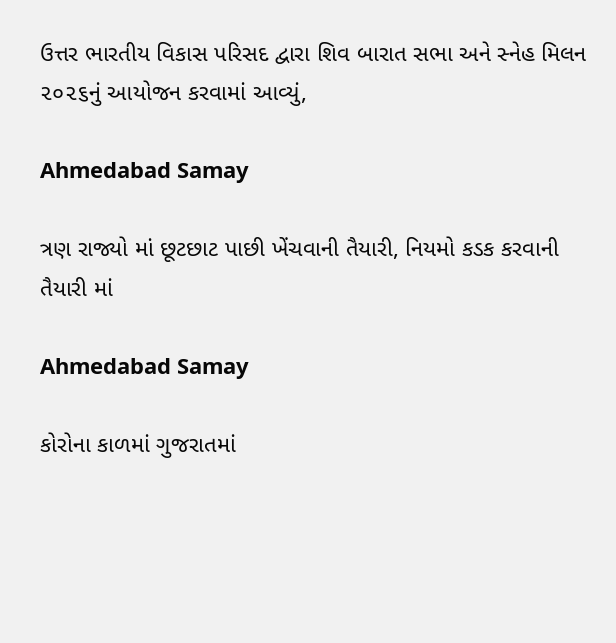ઉત્તર ભારતીય વિકાસ પરિસદ દ્વારા શિવ બારાત સભા અને સ્નેહ મિલન ૨૦૨૬નું આયોજન કરવામાં આવ્યું,

Ahmedabad Samay

ત્રણ રાજ્યો માં છૂટછાટ પાછી ખેંચવાની તૈયારી, નિયમો કડક કરવાની તૈયારી માં

Ahmedabad Samay

કોરોના કાળમાં ગુજરાતમાં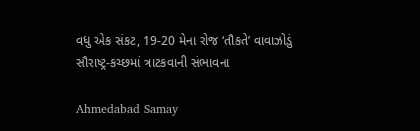વધુ એક સંકટ, 19-20 મેના રોજ ‘તૌકતે’ વાવાઝોડું સૌરાષ્ટ્ર-કચ્છમાં ત્રાટકવાની સંભાવના

Ahmedabad Samay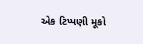એક ટિપ્પણી મૂકો